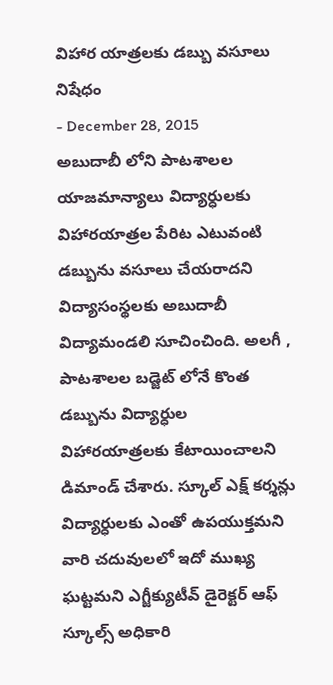విహార యాత్రలకు డబ్బు వసూలు నిషేధం
- December 28, 2015
అబుదాబీ లోని పాటశాలల యాజమాన్యాలు విద్యార్ధులకు విహారయాత్రల పేరిట ఎటువంటి డబ్బును వసూలు చేయరాదని విద్యాసంస్థలకు అబుదాబీ విద్యామండలి సూచించింది. అలగీ , పాటశాలల బడ్జెట్ లోనే కొంత డబ్బును విద్యార్ధుల విహారయాత్రలకు కేటాయించాలని డిమాండ్ చేశారు. స్కూల్ ఎక్ష్ కర్శన్లు విద్యార్ధులకు ఎంతో ఉపయుక్తమని వారి చదువులలో ఇదో ముఖ్య ఘట్టమని ఎగ్జీక్యుటీవ్ డైరెక్టర్ ఆఫ్ స్కూల్స్ అధికారి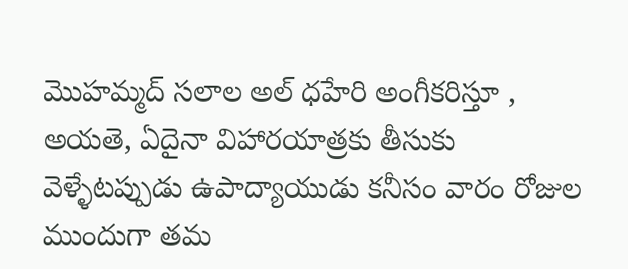మొహమ్మద్ సలాల అల్ ధహేరి అంగీకరిస్తూ , అయతె, ఏదైనా విహారయాత్రకు తీసుకు వెళ్ళేటప్పుడు ఉపాద్యాయుడు కనీసం వారం రోజుల ముందుగా తమ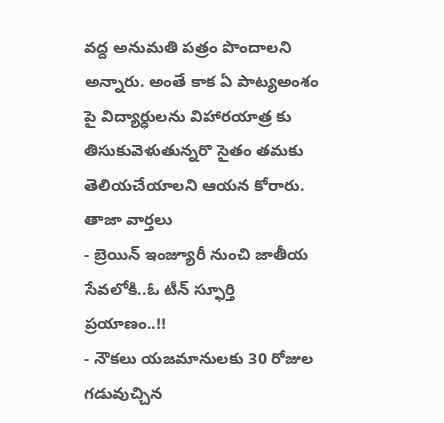వద్ద అనుమతి పత్రం పొందాలని అన్నారు. అంతే కాక ఏ పాట్యఅంశం పై విద్యార్ధులను విహారయాత్ర కు తిసుకువెళుతున్నరొ సైతం తమకు తెలియచేయాలని ఆయన కోరారు.
తాజా వార్తలు
- బ్రెయిన్ ఇంజ్యూరీ నుంచి జాతీయ సేవలోకి..ఓ టీన్ స్ఫూర్తి ప్రయాణం..!!
- నౌకలు యజమానులకు 30 రోజుల గడువుచ్చిన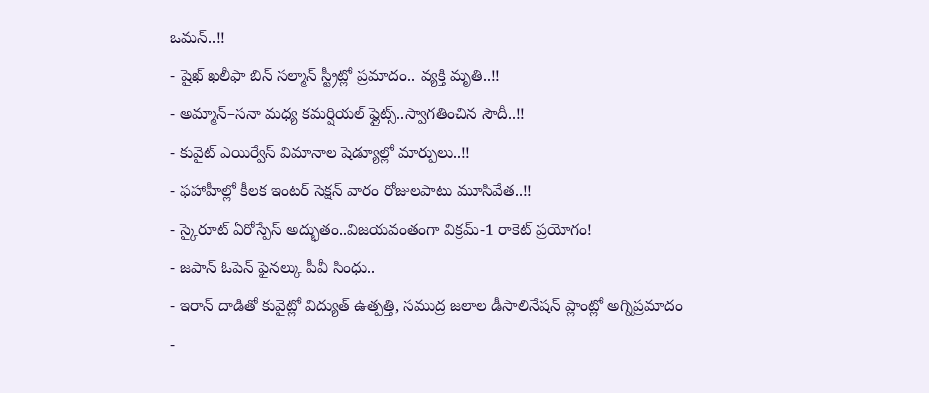ఒమన్..!!
- షైఖ్ ఖలీఫా బిన్ సల్మాన్ స్ట్రీట్లో ప్రమాదం.. వ్యక్తి మృతి..!!
- అమ్మాన్–సనా మధ్య కమర్షియల్ ఫ్లైట్స్..స్వాగతించిన సౌదీ..!!
- కువైట్ ఎయిర్వేస్ విమానాల షెడ్యూల్లో మార్పులు..!!
- ఫహాహీల్లో కీలక ఇంటర్ సెక్షన్ వారం రోజులపాటు మూసివేత..!!
- స్కైరూట్ ఏరోస్పేస్ అద్భుతం..విజయవంతంగా విక్రమ్-1 రాకెట్ ప్రయోగం!
- జపాన్ ఓపెన్ ఫైనల్కు పీవీ సింధు..
- ఇరాన్ దాడితో కువైట్లో విద్యుత్ ఉత్పత్తి, సముద్ర జలాల డీసాలినేషన్ ప్లాంట్లో అగ్నిప్రమాదం
-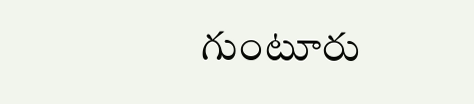గుంటూరు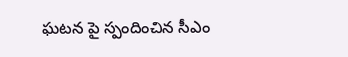ఘటన పై స్పందించిన సీఎం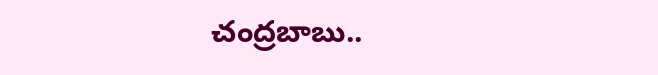చంద్రబాబు..